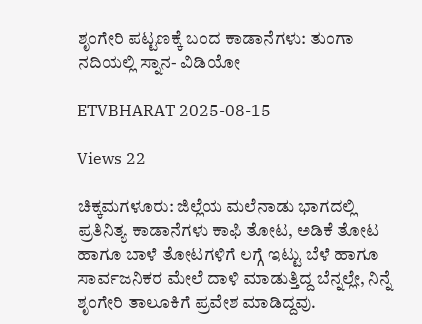ಶೃಂಗೇರಿ ಪಟ್ಟಣಕ್ಕೆ ಬಂದ ಕಾಡಾನೆಗಳು: ತುಂಗಾ ನದಿಯಲ್ಲಿ ಸ್ನಾನ- ವಿಡಿಯೋ

ETVBHARAT 2025-08-15

Views 22

ಚಿಕ್ಕಮಗಳೂರು: ಜಿಲ್ಲೆಯ ಮಲೆನಾಡು ಭಾಗದಲ್ಲಿ ಪ್ರತಿನಿತ್ಯ ಕಾಡಾನೆಗಳು ಕಾಫಿ ತೋಟ, ಅಡಿಕೆ ತೋಟ ಹಾಗೂ ಬಾಳೆ ತೋಟಗಳಿಗೆ ಲಗ್ಗೆ ಇಟ್ಟು ಬೆಳೆ ಹಾಗೂ ಸಾರ್ವಜನಿಕರ ಮೇಲೆ ದಾಳಿ ಮಾಡುತ್ತಿದ್ದ ಬೆನ್ನಲ್ಲೇ, ನಿನ್ನೆ ಶೃಂಗೇರಿ ತಾಲೂಕಿಗೆ ಪ್ರವೇಶ ಮಾಡಿದ್ದವು.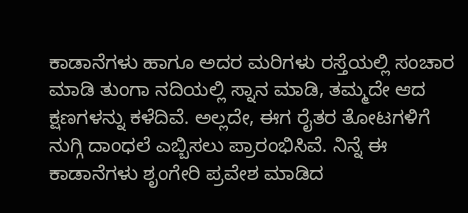ಕಾಡಾನೆಗಳು ಹಾಗೂ ಅದರ ಮರಿಗಳು ರಸ್ತೆಯಲ್ಲಿ ಸಂಚಾರ ಮಾಡಿ ತುಂಗಾ ನದಿಯಲ್ಲಿ ಸ್ನಾನ ಮಾಡಿ, ತಮ್ಮದೇ ಆದ ಕ್ಷಣಗಳನ್ನು ಕಳೆದಿವೆ. ಅಲ್ಲದೇ, ಈಗ ರೈತರ ತೋಟಗಳಿಗೆ ನುಗ್ಗಿ ದಾಂಧಲೆ ಎಬ್ಬಿಸಲು ಪ್ರಾರಂಭಿಸಿವೆ. ನಿನ್ನೆ ಈ ಕಾಡಾನೆಗಳು ಶೃಂಗೇರಿ ಪ್ರವೇಶ ಮಾಡಿದ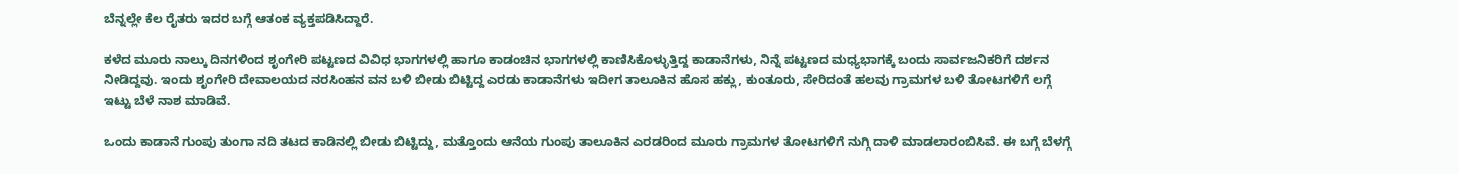ಬೆನ್ನಲ್ಲೇ ಕೆಲ ರೈತರು ಇದರ ಬಗ್ಗೆ ಆತಂಕ ವ್ಯಕ್ತಪಡಿಸಿದ್ದಾರೆ.

ಕಳೆದ ಮೂರು ನಾಲ್ಕು ದಿನಗಳಿಂದ ಶೃಂಗೇರಿ ಪಟ್ಟಣದ ವಿವಿಧ ಭಾಗಗಳಲ್ಲಿ ಹಾಗೂ ಕಾಡಂಚಿನ ಭಾಗಗಳಲ್ಲಿ ಕಾಣಿಸಿಕೊಳ್ಳುತ್ತಿದ್ದ ಕಾಡಾನೆಗಳು, ನಿನ್ನೆ ಪಟ್ಟಣದ ಮಧ್ಯಭಾಗಕ್ಕೆ ಬಂದು ಸಾರ್ವಜನಿಕರಿಗೆ ದರ್ಶನ ನೀಡಿದ್ದವು. ಇಂದು ಶೃಂಗೇರಿ ದೇವಾಲಯದ ನರಸಿಂಹನ ವನ ಬಳಿ ಬೀಡು ಬಿಟ್ಟಿದ್ದ ಎರಡು ಕಾಡಾನೆಗಳು ಇದೀಗ ತಾಲೂಕಿನ ಹೊಸ ಹಕ್ಲು, ಕುಂತೂರು, ಸೇರಿದಂತೆ ಹಲವು ಗ್ರಾಮಗಳ ಬಳಿ ತೋಟಗಳಿಗೆ ಲಗ್ಗೆ ಇಟ್ಟು ಬೆಳೆ ನಾಶ ಮಾಡಿವೆ.

ಒಂದು ಕಾಡಾನೆ ಗುಂಪು ತುಂಗಾ ನದಿ ತಟದ ಕಾಡಿನಲ್ಲಿ ಬೀಡು ಬಿಟ್ಟಿದ್ದು, ಮತ್ತೊಂದು ಆನೆಯ ಗುಂಪು ತಾಲೂಕಿನ ಎರಡರಿಂದ ಮೂರು ಗ್ರಾಮಗಳ ತೋಟಗಳಿಗೆ ನುಗ್ಗಿ ದಾಳಿ ಮಾಡಲಾರಂಬಿಸಿವೆ. ಈ ಬಗ್ಗೆ ಬೆಳಗ್ಗೆ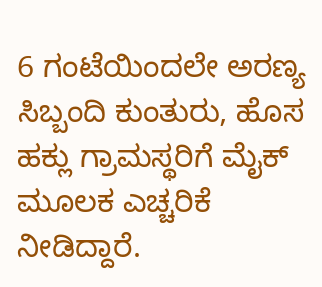6 ಗಂಟೆಯಿಂದಲೇ ಅರಣ್ಯ ಸಿಬ್ಬಂದಿ ಕುಂತುರು, ಹೊಸ ಹಕ್ಲು ಗ್ರಾಮಸ್ಥರಿಗೆ ಮೈಕ್ ಮೂಲಕ ಎಚ್ಚರಿಕೆ ನೀಡಿದ್ದಾರೆ.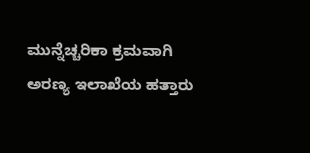ಮುನ್ನೆಚ್ಚರಿಕಾ ಕ್ರಮವಾಗಿ ಅರಣ್ಯ ಇಲಾಖೆಯ ಹತ್ತಾರು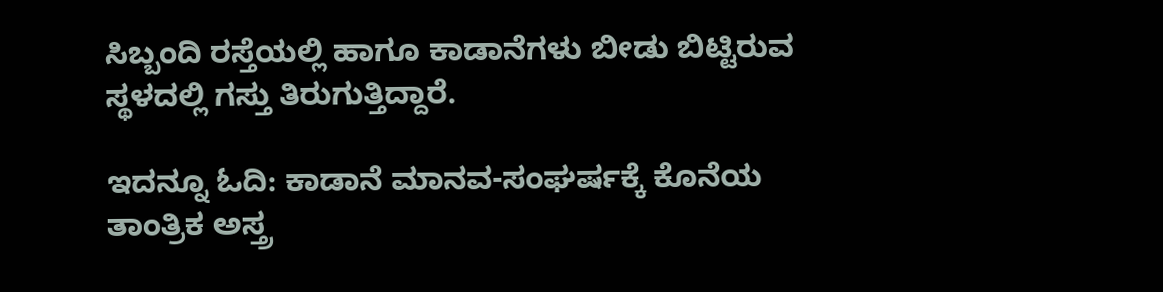ಸಿಬ್ಬಂದಿ ರಸ್ತೆಯಲ್ಲಿ ಹಾಗೂ ಕಾಡಾನೆಗಳು ಬೀಡು ಬಿಟ್ಟಿರುವ ಸ್ಥಳದಲ್ಲಿ ಗಸ್ತು ತಿರುಗುತ್ತಿದ್ದಾರೆ.

ಇದನ್ನೂ ಓದಿ: ಕಾಡಾನೆ ಮಾನವ-ಸಂಘರ್ಷಕ್ಕೆ ಕೊನೆಯ ತಾಂತ್ರಿಕ ಅಸ್ತ್ರ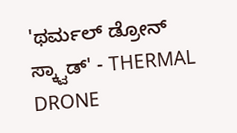'ಥರ್ಮಲ್ ಡ್ರೋನ್ ಸ್ಕ್ವಾಡ್' - THERMAL DRONE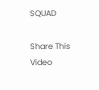SQUAD

Share This Video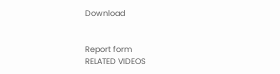Download


Report form
RELATED VIDEOS